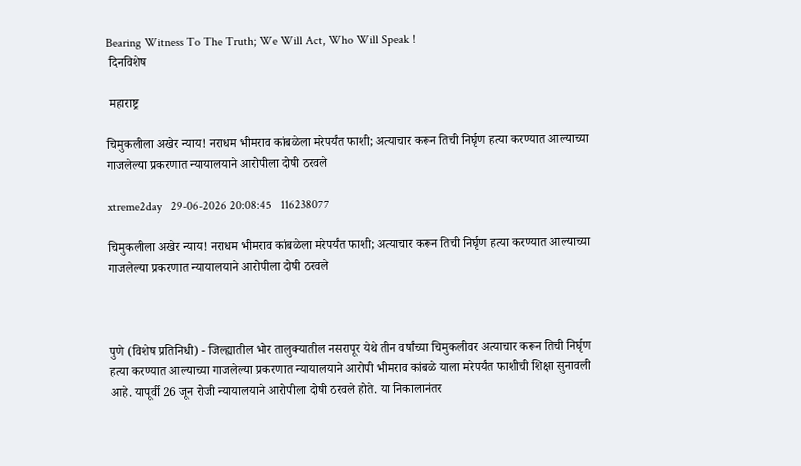Bearing Witness To The Truth; We Will Act, Who Will Speak !
 दिनविशेष

 महाराष्ट्र

चिमुकलीला अखेर न्याय! नराधम भीमराव कांबळेला मरेपर्यंत फाशी; अत्याचार करून तिची निर्घृण हत्या करण्यात आल्याच्या गाजलेल्या प्रकरणात न्यायालयाने आरोपीला दोषी ठरवले

xtreme2day   29-06-2026 20:08:45   116238077

चिमुकलीला अखेर न्याय! नराधम भीमराव कांबळेला मरेपर्यंत फाशी; अत्याचार करून तिची निर्घृण हत्या करण्यात आल्याच्या गाजलेल्या प्रकरणात न्यायालयाने आरोपीला दोषी ठरवले



पुणे (विशेष प्रतिनिधी) - जिल्ह्यातील भोर तालुक्यातील नसरापूर येथे तीन वर्षांच्या चिमुकलीवर अत्याचार करून तिची निर्घृण हत्या करण्यात आल्याच्या गाजलेल्या प्रकरणात न्यायालयाने आरोपी भीमराव कांबळे याला मरेपर्यंत फाशीची शिक्षा सुनावली आहे. यापूर्वी 26 जून रोजी न्यायालयाने आरोपीला दोषी ठरवले होते. या निकालानंतर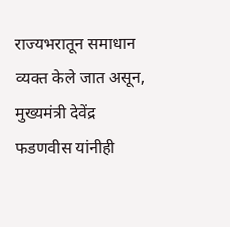राज्यभरातून समाधान व्यक्त केले जात असून, मुख्यमंत्री देवेंद्र फडणवीस यांनीही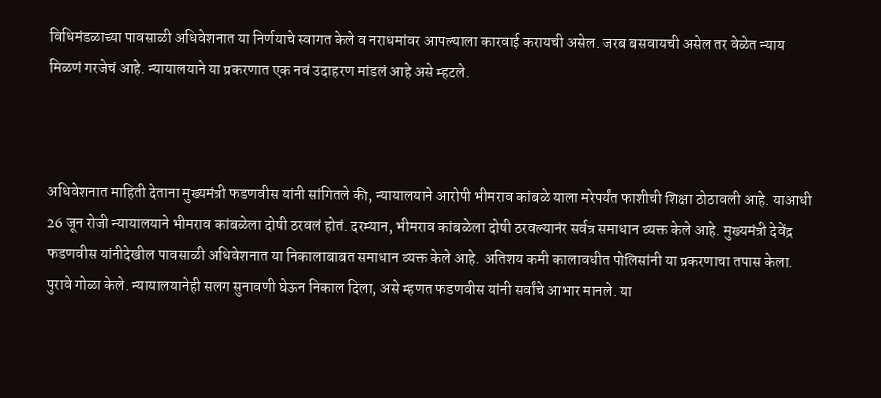विधिमंडळाच्या पावसाळी अधिवेशनात या निर्णयाचे स्वागत केले व नराधमांवर आपल्याला कारवाई करायची असेल. जरब बसवायची असेल तर वेळेत न्याय मिळणं गरजेचं आहे. न्यायालयाने या प्रकरणात एक नवं उदाहरण मांडलं आहे असे म्हटले.



अधिवेशनात माहिती देताना मुख्यमंत्री फडणवीस यांनी सांगितले की, न्यायालयाने आरोपी भीमराव कांबळे याला मरेपर्यंत फाशीची शिक्षा ठोठावली आहे. याआधी 26 जून रोजी न्यायालयाने भीमराव कांबळेला दोषी ठरवलं होतं. दरम्यान, भीमराव कांबळेला दोषी ठरवल्यानंर सर्वत्र समाधान व्यक्त केले आहे. मुख्यमंत्री देवेंद्र फडणवीस यांनीदेखील पावसाळी अधिवेशनात या निकालाबाबत समाधान व्यक्त केले आहे. अतिशय कमी कालावधीत पोलिसांनी या प्रकरणाचा तपास केला. पुरावे गोळा केले. न्यायालयानेही सलग सुनावणी घेऊन निकाल दिला, असे म्हणत फडणवीस यांनी सर्वांचे आभार मानले. या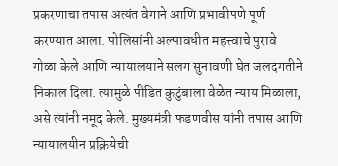प्रकरणाचा तपास अत्यंत वेगाने आणि प्रभावीपणे पूर्ण करण्यात आला. पोलिसांनी अल्पावधीत महत्त्वाचे पुरावे गोळा केले आणि न्यायालयाने सलग सुनावणी घेत जलदगतीने निकाल दिला. त्यामुळे पीडित कुटुंबाला वेळेत न्याय मिळाला, असे त्यांनी नमूद केले. मुख्यमंत्री फडणवीस यांनी तपास आणि न्यायालयीन प्रक्रियेची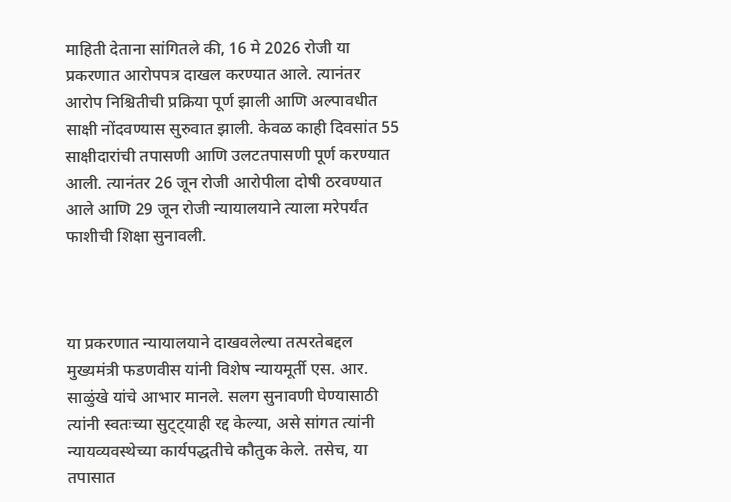माहिती देताना सांगितले की, 16 मे 2026 रोजी या प्रकरणात आरोपपत्र दाखल करण्यात आले. त्यानंतर आरोप निश्चितीची प्रक्रिया पूर्ण झाली आणि अल्पावधीत साक्षी नोंदवण्यास सुरुवात झाली. केवळ काही दिवसांत 55 साक्षीदारांची तपासणी आणि उलटतपासणी पूर्ण करण्यात आली. त्यानंतर 26 जून रोजी आरोपीला दोषी ठरवण्यात आले आणि 29 जून रोजी न्यायालयाने त्याला मरेपर्यंत फाशीची शिक्षा सुनावली.



या प्रकरणात न्यायालयाने दाखवलेल्या तत्परतेबद्दल मुख्यमंत्री फडणवीस यांनी विशेष न्यायमूर्ती एस. आर. साळुंखे यांचे आभार मानले. सलग सुनावणी घेण्यासाठी त्यांनी स्वतःच्या सुट्ट्याही रद्द केल्या, असे सांगत त्यांनी न्यायव्यवस्थेच्या कार्यपद्धतीचे कौतुक केले. तसेच, या तपासात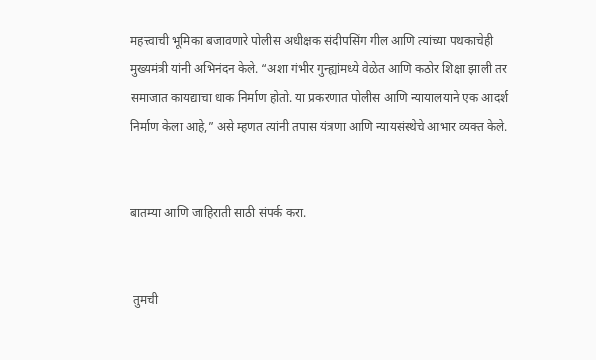महत्त्वाची भूमिका बजावणारे पोलीस अधीक्षक संदीपसिंग गील आणि त्यांच्या पथकाचेही मुख्यमंत्री यांनी अभिनंदन केले. “अशा गंभीर गुन्ह्यांमध्ये वेळेत आणि कठोर शिक्षा झाली तर समाजात कायद्याचा धाक निर्माण होतो. या प्रकरणात पोलीस आणि न्यायालयाने एक आदर्श निर्माण केला आहे,” असे म्हणत त्यांनी तपास यंत्रणा आणि न्यायसंस्थेचे आभार व्यक्त केले.


बातम्या आणि जाहिराती साठी संपर्क करा.


 तुमची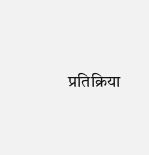प्रतिक्रिया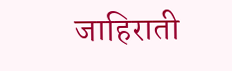जाहिराती